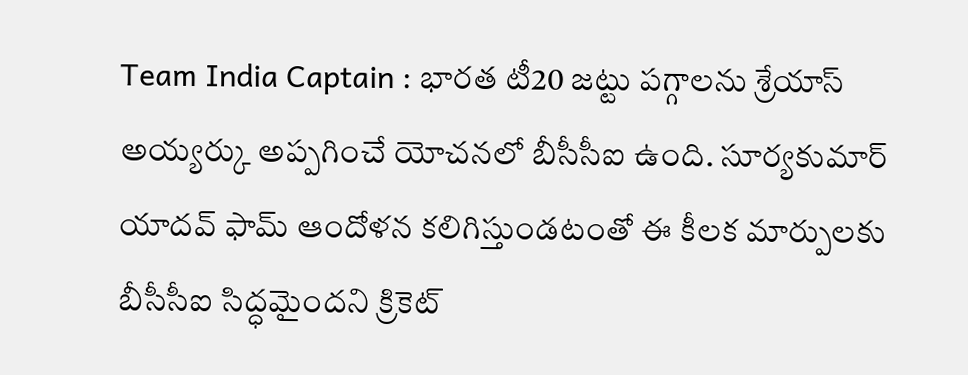Team India Captain : భారత టీ20 జట్టు పగ్గాలను శ్రేయాస్ అయ్యర్కు అప్పగించే యోచనలో బీసీసీఐ ఉంది. సూర్యకుమార్ యాదవ్ ఫామ్ ఆందోళన కలిగిస్తుండటంతో ఈ కీలక మార్పులకు బీసీసీఐ సిద్ధమైందని క్రికెట్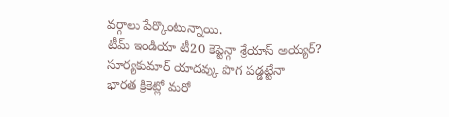వర్గాలు పేర్కొంటున్నాయి.
టీమ్ ఇండియా టీ20 కెప్టెన్గా శ్రేయాస్ అయ్యర్? సూర్యకుమార్ యాదవ్కు పొగ పడ్డట్టేనా
భారత క్రికెట్లో మరో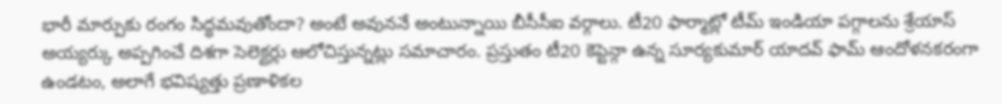భారీ మార్పుకు రంగం సిద్ధమవుతోందా? అంటే అవుననే అంటున్నాయి బీసీసీఐ వర్గాలు. టీ20 ఫార్మాట్లో టీమ్ ఇండియా పగ్గాలను శ్రేయాస్ అయ్యర్కు అప్పగించే దిశగా సెలెక్టర్లు ఆలోచిస్తున్నట్లు సమాచారం. ప్రస్తుతం టీ20 కెప్టెన్గా ఉన్న సూర్యకుమార్ యాదవ్ ఫామ్ ఆందోళనకరంగా ఉండటం, అలాగే భవిష్యత్తు ప్రణాళికల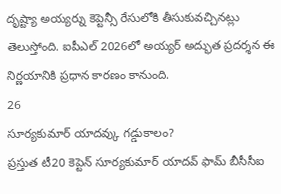దృష్ట్యా అయ్యర్ను కెప్టెన్సీ రేసులోకి తీసుకువచ్చినట్లు తెలుస్తోంది. ఐపీఎల్ 2026లో అయ్యర్ అద్భుత ప్రదర్శన ఈ నిర్ణయానికి ప్రధాన కారణం కానుంది.
26
సూర్యకుమార్ యాదవ్కు గడ్డుకాలం?
ప్రస్తుత టీ20 కెప్టెన్ సూర్యకుమార్ యాదవ్ ఫామ్ బీసీసీఐ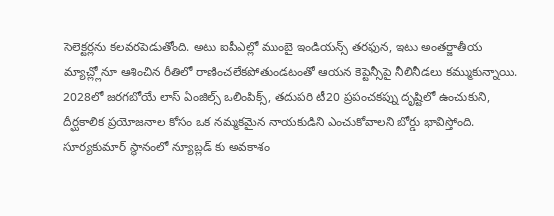సెలెక్టర్లను కలవరపెడుతోంది. అటు ఐపీఎల్లో ముంబై ఇండియన్స్ తరఫున, ఇటు అంతర్జాతీయ మ్యాచ్ల్లోనూ ఆశించిన రీతిలో రాణించలేకపోతుండటంతో ఆయన కెప్టెన్సీపై నీలినీడలు కమ్ముకున్నాయి.
2028లో జరగబోయే లాస్ ఏంజిల్స్ ఒలింపిక్స్, తదుపరి టీ20 ప్రపంచకప్ను దృష్టిలో ఉంచుకుని, దీర్ఘకాలిక ప్రయోజనాల కోసం ఒక నమ్మకమైన నాయకుడిని ఎంచుకోవాలని బోర్డు భావిస్తోంది. సూర్యకుమార్ స్థానంలో న్యూబ్లడ్ కు అవకాశం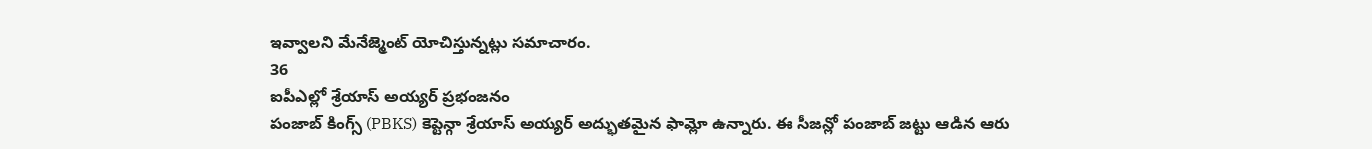ఇవ్వాలని మేనేజ్మెంట్ యోచిస్తున్నట్లు సమాచారం.
36
ఐపీఎల్లో శ్రేయాస్ అయ్యర్ ప్రభంజనం
పంజాబ్ కింగ్స్ (PBKS) కెప్టెన్గా శ్రేయాస్ అయ్యర్ అద్భుతమైన ఫామ్లో ఉన్నారు. ఈ సీజన్లో పంజాబ్ జట్టు ఆడిన ఆరు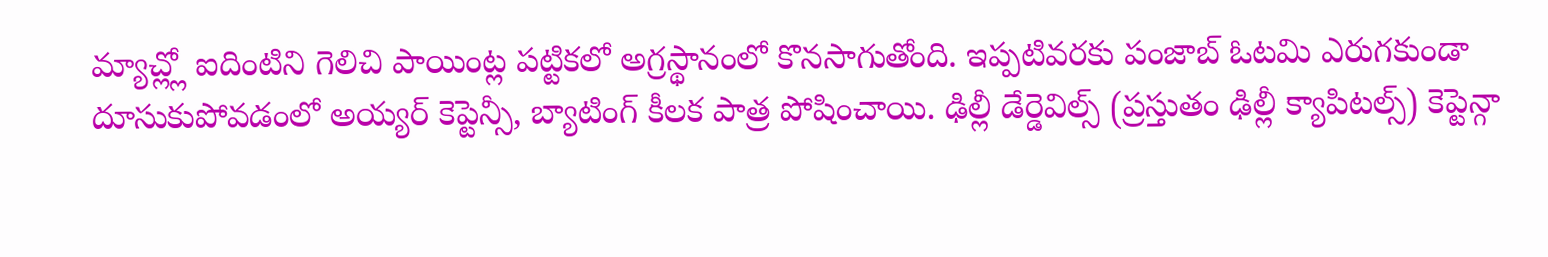మ్యాచ్ల్లో ఐదింటిని గెలిచి పాయింట్ల పట్టికలో అగ్రస్థానంలో కొనసాగుతోంది. ఇప్పటివరకు పంజాబ్ ఓటమి ఎరుగకుండా దూసుకుపోవడంలో అయ్యర్ కెప్టెన్సీ, బ్యాటింగ్ కీలక పాత్ర పోషించాయి. ఢిల్లీ డేర్డెవిల్స్ (ప్రస్తుతం ఢిల్లీ క్యాపిటల్స్) కెప్టెన్గా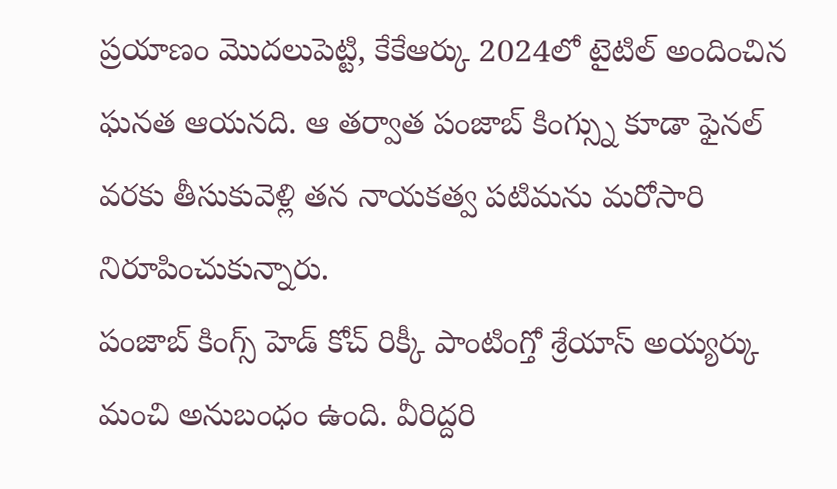ప్రయాణం మొదలుపెట్టి, కేకేఆర్కు 2024లో టైటిల్ అందించిన ఘనత ఆయనది. ఆ తర్వాత పంజాబ్ కింగ్స్ను కూడా ఫైనల్ వరకు తీసుకువెళ్లి తన నాయకత్వ పటిమను మరోసారి నిరూపించుకున్నారు.
పంజాబ్ కింగ్స్ హెడ్ కోచ్ రిక్కీ పాంటింగ్తో శ్రేయాస్ అయ్యర్కు మంచి అనుబంధం ఉంది. వీరిద్దరి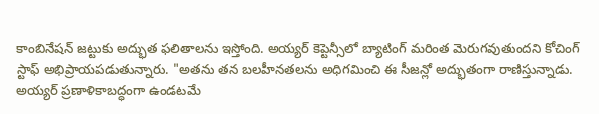కాంబినేషన్ జట్టుకు అద్భుత ఫలితాలను ఇస్తోంది. అయ్యర్ కెప్టెన్సీలో బ్యాటింగ్ మరింత మెరుగవుతుందని కోచింగ్ స్టాఫ్ అభిప్రాయపడుతున్నారు. "అతను తన బలహీనతలను అధిగమించి ఈ సీజన్లో అద్భుతంగా రాణిస్తున్నాడు. అయ్యర్ ప్రణాళికాబద్ధంగా ఉండటమే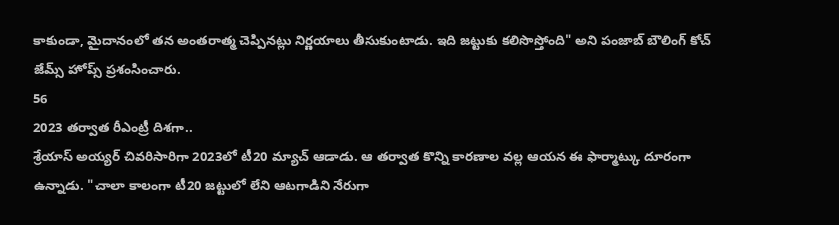కాకుండా, మైదానంలో తన అంతరాత్మ చెప్పినట్లు నిర్ణయాలు తీసుకుంటాడు. ఇది జట్టుకు కలిసొస్తోంది" అని పంజాబ్ బౌలింగ్ కోచ్ జేమ్స్ హోప్స్ ప్రశంసించారు.
56
2023 తర్వాత రీఎంట్రీ దిశగా..
శ్రేయాస్ అయ్యర్ చివరిసారిగా 2023లో టీ20 మ్యాచ్ ఆడాడు. ఆ తర్వాత కొన్ని కారణాల వల్ల ఆయన ఈ ఫార్మాట్కు దూరంగా ఉన్నాడు. "చాలా కాలంగా టీ20 జట్టులో లేని ఆటగాడిని నేరుగా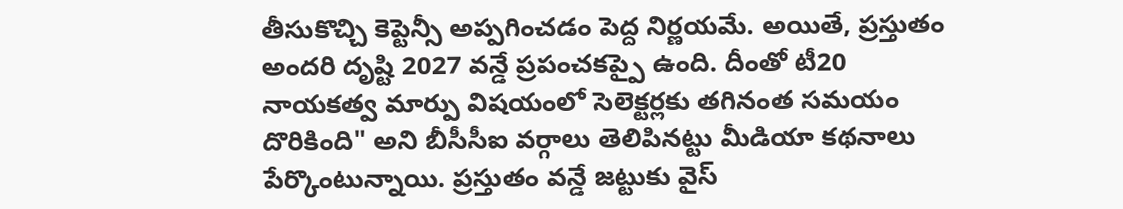తీసుకొచ్చి కెప్టెన్సీ అప్పగించడం పెద్ద నిర్ణయమే. అయితే, ప్రస్తుతం అందరి దృష్టి 2027 వన్డే ప్రపంచకప్పై ఉంది. దీంతో టీ20 నాయకత్వ మార్పు విషయంలో సెలెక్టర్లకు తగినంత సమయం దొరికింది" అని బీసీసీఐ వర్గాలు తెలిపినట్టు మీడియా కథనాలు పేర్కొంటున్నాయి. ప్రస్తుతం వన్డే జట్టుకు వైస్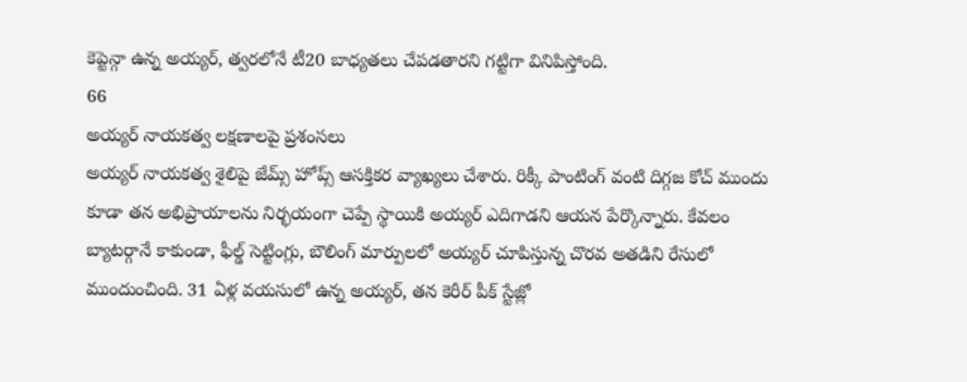కెప్టెన్గా ఉన్న అయ్యర్, త్వరలోనే టీ20 బాధ్యతలు చేపడతారని గట్టిగా వినిపిస్తోంది.
66
అయ్యర్ నాయకత్వ లక్షణాలపై ప్రశంసలు
అయ్యర్ నాయకత్వ శైలిపై జేమ్స్ హోప్స్ ఆసక్తికర వ్యాఖ్యలు చేశారు. రిక్కీ పాంటింగ్ వంటి దిగ్గజ కోచ్ ముందు కూడా తన అభిప్రాయాలను నిర్భయంగా చెప్పే స్థాయికి అయ్యర్ ఎదిగాడని ఆయన పేర్కొన్నారు. కేవలం బ్యాటర్గానే కాకుండా, ఫీల్డ్ సెట్టింగ్లు, బౌలింగ్ మార్పులలో అయ్యర్ చూపిస్తున్న చొరవ అతడిని రేసులో ముందుంచింది. 31 ఏళ్ల వయసులో ఉన్న అయ్యర్, తన కెరీర్ పీక్ స్టేజ్లో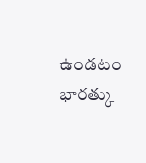ఉండటం భారత్కు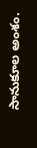సానుకూల అంశం.